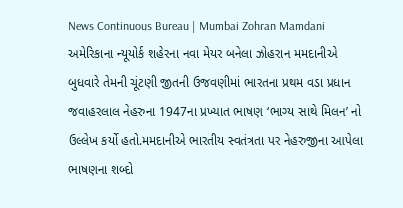News Continuous Bureau | Mumbai Zohran Mamdani અમેરિકાના ન્યૂયોર્ક શહેરના નવા મેયર બનેલા ઝોહરાન મમદાનીએ બુધવારે તેમની ચૂંટણી જીતની ઉજવણીમાં ભારતના પ્રથમ વડા પ્રધાન જવાહરલાલ નેહરુના 1947ના પ્રખ્યાત ભાષણ ‘ભાગ્ય સાથે મિલન’ નો ઉલ્લેખ કર્યો હતો.મમદાનીએ ભારતીય સ્વતંત્રતા પર નેહરુજીના આપેલા ભાષણના શબ્દો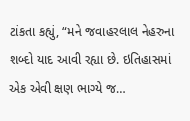ટાંકતા કહ્યું, “મને જવાહરલાલ નેહરુના શબ્દો યાદ આવી રહ્યા છે. ઇતિહાસમાં એક એવી ક્ષણ ભાગ્યે જ…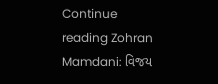Continue reading Zohran Mamdani: વિજય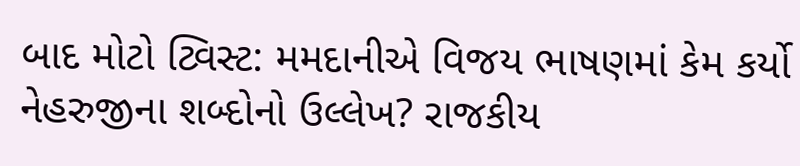બાદ મોટો ટ્વિસ્ટ: મમદાનીએ વિજય ભાષણમાં કેમ કર્યો નેહરુજીના શબ્દોનો ઉલ્લેખ? રાજકીય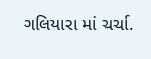ગલિયારા માં ચર્ચા.